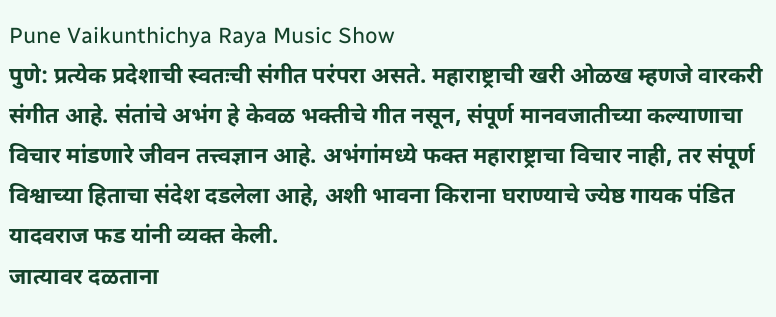Pune Vaikunthichya Raya Music Show
पुणे: प्रत्येक प्रदेशाची स्वतःची संगीत परंपरा असते. महाराष्ट्राची खरी ओळख म्हणजे वारकरी संगीत आहे. संतांचे अभंग हे केवळ भक्तीचे गीत नसून, संपूर्ण मानवजातीच्या कल्याणाचा विचार मांडणारे जीवन तत्त्वज्ञान आहे. अभंगांमध्ये फक्त महाराष्ट्राचा विचार नाही, तर संपूर्ण विश्वाच्या हिताचा संदेश दडलेला आहे, अशी भावना किराना घराण्याचे ज्येष्ठ गायक पंडित यादवराज फड यांनी व्यक्त केली.
जात्यावर दळताना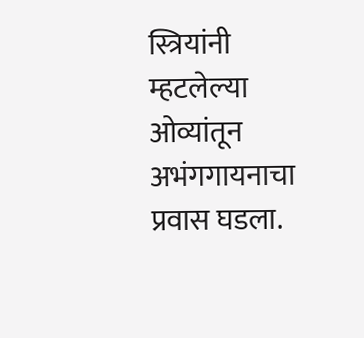स्त्रियांनी म्हटलेल्या ओव्यांतून अभंगगायनाचा प्रवास घडला.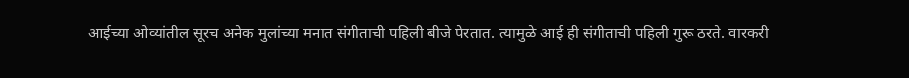आईच्या ओव्यांतील सूरच अनेक मुलांच्या मनात संगीताची पहिली बीजे पेरतात. त्यामुळे आई ही संगीताची पहिली गुरू ठरते. वारकरी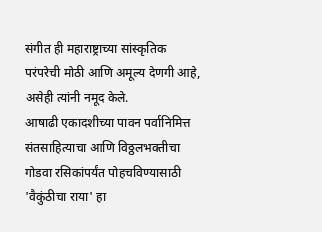संगीत ही महाराष्ट्राच्या सांस्कृतिक परंपरेची मोठी आणि अमूल्य देणगी आहे, असेही त्यांनी नमूद केले.
आषाढी एकादशीच्या पावन पर्वानिमित्त संतसाहित्याचा आणि विठ्ठलभक्तीचा गोडवा रसिकांपर्यंत पोहचविण्यासाठी 'वैकुंठीचा राया' हा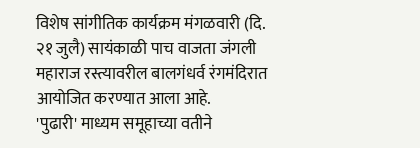विशेष सांगीतिक कार्यक्रम मंगळवारी (दि. २१ जुलै) सायंकाळी पाच वाजता जंगली महाराज रस्त्यावरील बालगंधर्व रंगमंदिरात आयोजित करण्यात आला आहे.
'पुढारी' माध्यम समूहाच्या वतीने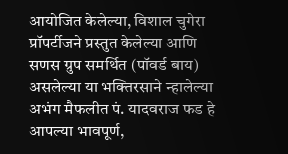आयोजित केलेल्या, विशाल चुगेरा प्रॉपर्टीजने प्रस्तुत केलेल्या आणि सणस ग्रुप समर्थित (पॉवर्ड बाय) असलेल्या या भक्तिरसाने न्हालेल्या अभंग मैफलीत पं. यादवराज फड हे आपल्या भावपूर्ण,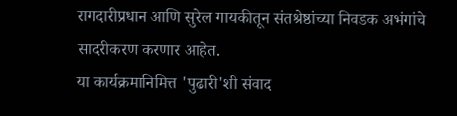रागदारीप्रधान आणि सुरेल गायकीतून संतश्रेष्ठांच्या निवडक अभंगांचे सादरीकरण करणार आहेत.
या कार्यक्रमानिमित्त 'पुढारी'शी संवाद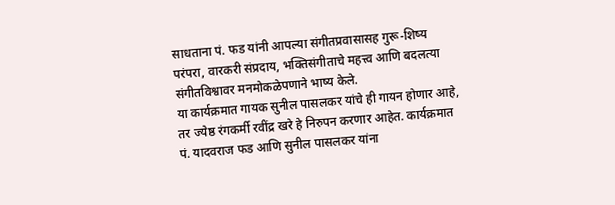साधताना पं. फड यांनी आपल्या संगीतप्रवासासह गुरू-शिष्य परंपरा, वारकरी संप्रदाय, भक्तिसंगीताचे महत्त्व आणि बदलत्या संगीतविश्वावर मनमोकळेपणाने भाष्य केले.
या कार्यक्रमात गायक सुनील पासलकर यांचे ही गायन होणार आहे, तर ज्येष्ठ रंगकर्मी रवींद्र खरे हे निरुपन करणार आहेत. कार्यक्रमात पं. यादवराज फड आणि सुनील पासलकर यांना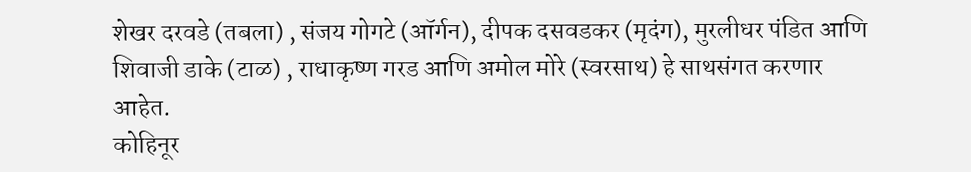शेखर दरवडे (तबला) , संजय गोगटे (ऑर्गन), दीपक दसवडकर (मृदंग), मुरलीधर पंडित आणि शिवाजी डाके (टाळ) , राधाकृष्ण गरड आणि अमोल मोरे (स्वरसाथ) हे साथसंगत करणार आहेत.
कोहिनूर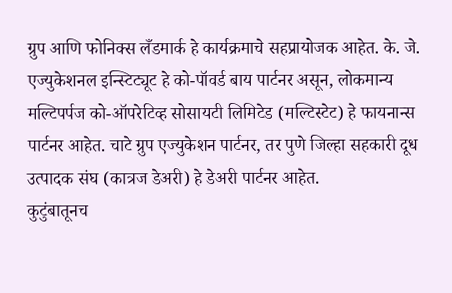ग्रुप आणि फोनिक्स लँडमार्क हे कार्यक्रमाचे सहप्रायोजक आहेत. के. जे. एज्युकेशनल इन्स्टिट्यूट हे को-पॉवर्ड बाय पार्टनर असून, लोकमान्य मल्टिपर्पज को-ऑपरेटिव्ह सोसायटी लिमिटेड (मल्टिस्टेट) हे फायनान्स पार्टनर आहेत. चाटे ग्रुप एज्युकेशन पार्टनर, तर पुणे जिल्हा सहकारी दूध उत्पादक संघ (कात्रज डेअरी) हे डेअरी पार्टनर आहेत.
कुटुंबातूनच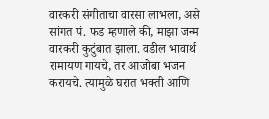वारकरी संगीताचा वारसा लाभला, असे सांगत पं. फड म्हणाले की, माझा जन्म वारकरी कुटुंबात झाला. वडील भावार्थ रामायण गायचे, तर आजोबा भजन करायचे. त्यामुळे घरात भक्ती आणि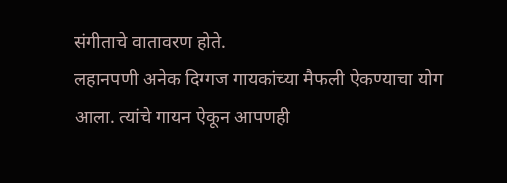संगीताचे वातावरण होते.
लहानपणी अनेक दिग्गज गायकांच्या मैफली ऐकण्याचा योग आला. त्यांचे गायन ऐकून आपणही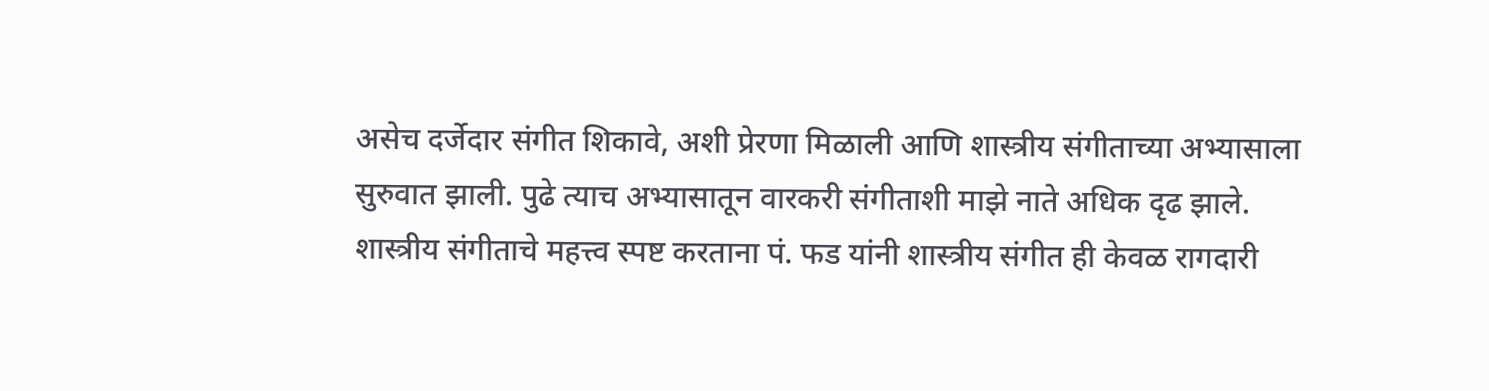असेच दर्जेदार संगीत शिकावे, अशी प्रेरणा मिळाली आणि शास्त्रीय संगीताच्या अभ्यासाला सुरुवात झाली. पुढे त्याच अभ्यासातून वारकरी संगीताशी माझे नाते अधिक दृढ झाले.
शास्त्रीय संगीताचे महत्त्व स्पष्ट करताना पं. फड यांनी शास्त्रीय संगीत ही केवळ रागदारी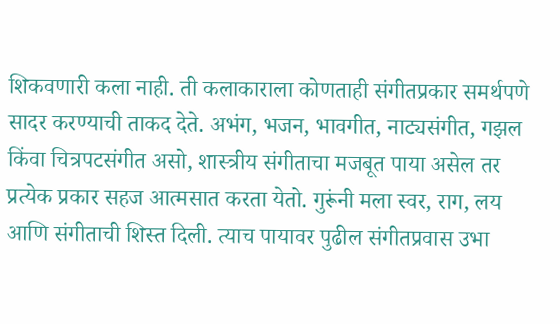शिकवणारी कला नाही. ती कलाकाराला कोणताही संगीतप्रकार समर्थपणे सादर करण्याची ताकद देते. अभंग, भजन, भावगीत, नाट्यसंगीत, गझल किंवा चित्रपटसंगीत असो, शास्त्रीय संगीताचा मजबूत पाया असेल तर प्रत्येक प्रकार सहज आत्मसात करता येतो. गुरूंनी मला स्वर, राग, लय आणि संगीताची शिस्त दिली. त्याच पायावर पुढील संगीतप्रवास उभा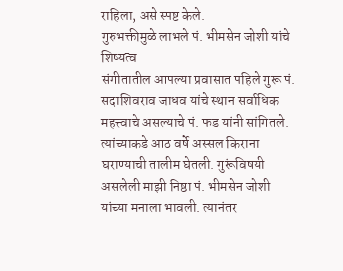राहिला, असे स्पष्ट केले.
गुरुभक्तीमुळे लाभले पं. भीमसेन जोशी यांचे शिष्यत्व
संगीतातील आपल्या प्रवासात पहिले गुरू पं. सदाशिवराव जाधव यांचे स्थान सर्वाधिक महत्त्वाचे असल्याचे पं. फड यांनी सांगितले. त्यांच्याकडे आठ वर्षे अस्सल किराना घराण्याची तालीम घेतली. गुरूंविषयी असलेली माझी निष्ठा पं. भीमसेन जोशी यांच्या मनाला भावली. त्यानंतर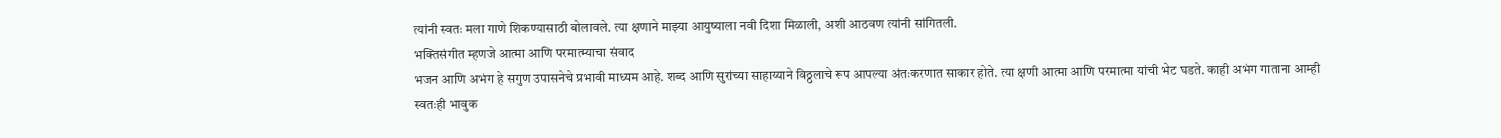त्यांनी स्वतः मला गाणे शिकण्यासाठी बोलावले. त्या क्षणाने माझ्या आयुष्याला नवी दिशा मिळाली, अशी आठवण त्यांनी सांगितली.
भक्तिसंगीत म्हणजे आत्मा आणि परमात्म्याचा संवाद
भजन आणि अभंग हे सगुण उपासनेचे प्रभावी माध्यम आहे. शब्द आणि सुरांच्या साहाय्याने विठ्ठलाचे रूप आपल्या अंतःकरणात साकार होते. त्या क्षणी आत्मा आणि परमात्मा यांची भेट घडते. काही अभंग गाताना आम्ही स्वतःही भावुक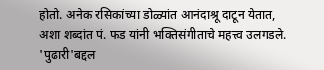होतो. अनेक रसिकांच्या डोळ्यांत आनंदाश्रू दाटून येतात, अशा शब्दांत पं. फड यांनी भक्तिसंगीताचे महत्त्व उलगडले.
'पुढारी'बद्दल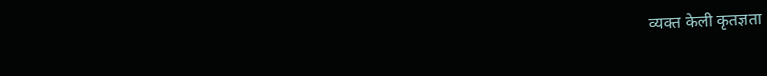व्यक्त केली कृतज्ञता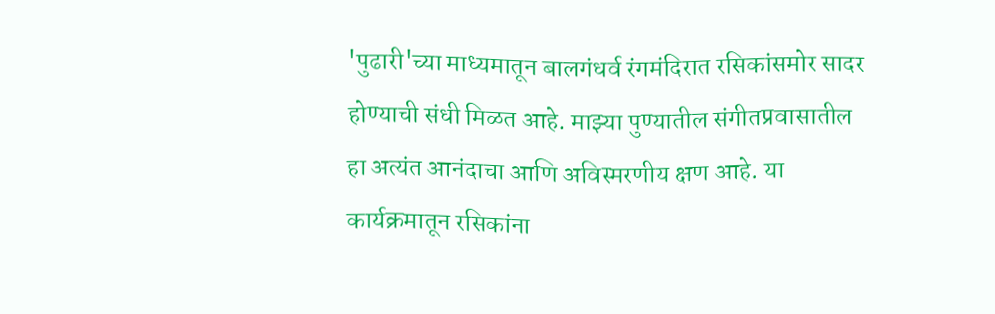'पुढारी'च्या माध्यमातून बालगंधर्व रंगमंदिरात रसिकांसमोर सादर होण्याची संधी मिळत आहे. माझ्या पुण्यातील संगीतप्रवासातील हा अत्यंत आनंदाचा आणि अविस्मरणीय क्षण आहे. या कार्यक्रमातून रसिकांना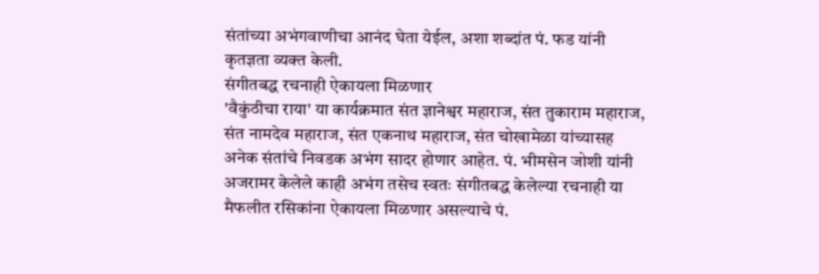संतांच्या अभंगवाणीचा आनंद घेता येईल, अशा शब्दांत पं. फड यांनी कृतज्ञता व्यक्त केली.
संगीतबद्ध रचनाही ऐकायला मिळणार
'वैकुंठीचा राया' या कार्यक्रमात संत ज्ञानेश्वर महाराज, संत तुकाराम महाराज, संत नामदेव महाराज, संत एकनाथ महाराज, संत चोखामेळा यांच्यासह अनेक संतांचे निवडक अभंग सादर होणार आहेत. पं. भीमसेन जोशी यांनी अजरामर केलेले काही अभंग तसेच स्वतः संगीतबद्ध केलेल्या रचनाही या मैफलीत रसिकांना ऐकायला मिळणार असल्याचे पं.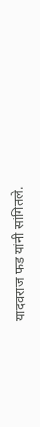यादवराज फड यांनी सांगितले.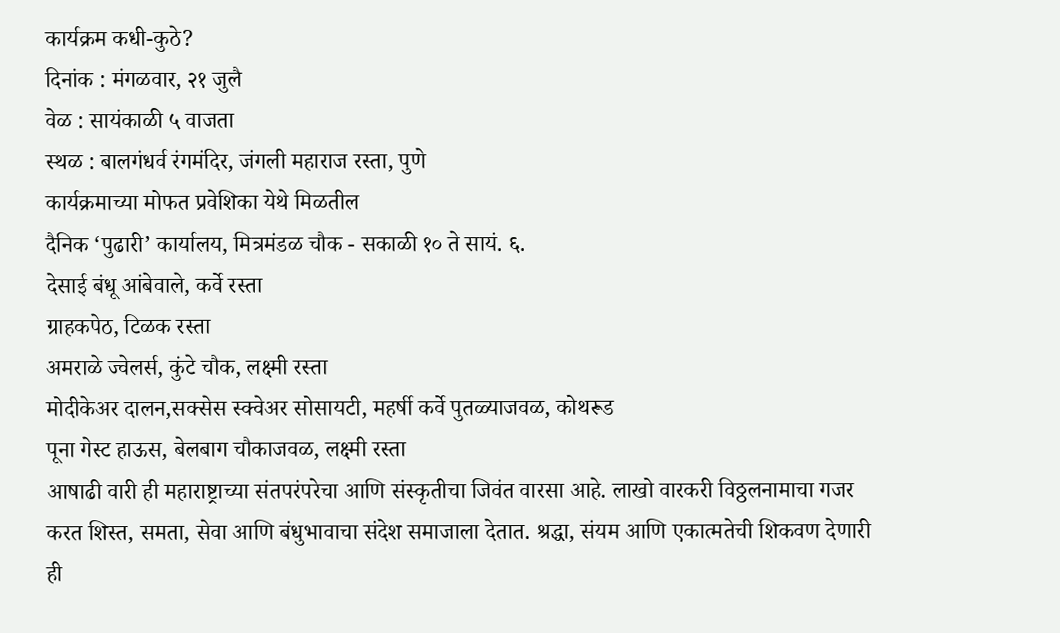कार्यक्रम कधी-कुठे?
दिनांक : मंगळवार, २१ जुलै
वेळ : सायंकाळी ५ वाजता
स्थळ : बालगंधर्व रंगमंदिर, जंगली महाराज रस्ता, पुणे
कार्यक्रमाच्या मोफत प्रवेशिका येथे मिळतील
दैनिक ‘पुढारी’ कार्यालय, मित्रमंडळ चौक - सकाळी १० ते सायं. ६.
देसाई बंधू आंबेवाले, कर्वे रस्ता
ग्राहकपेठ, टिळक रस्ता
अमराळे ज्वेलर्स, कुंटे चौक, लक्ष्मी रस्ता
मोदीकेअर दालन,सक्सेस स्क्वेअर सोसायटी, महर्षी कर्वे पुतळ्याजवळ, कोथरूड
पूना गेस्ट हाऊस, बेलबाग चौकाजवळ, लक्ष्मी रस्ता
आषाढी वारी ही महाराष्ट्राच्या संतपरंपरेचा आणि संस्कृतीचा जिवंत वारसा आहे. लाखो वारकरी विठ्ठलनामाचा गजर करत शिस्त, समता, सेवा आणि बंधुभावाचा संदेश समाजाला देतात. श्रद्धा, संयम आणि एकात्मतेची शिकवण देणारी ही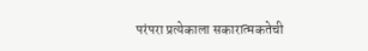परंपरा प्रत्येकाला सकारात्मकतेची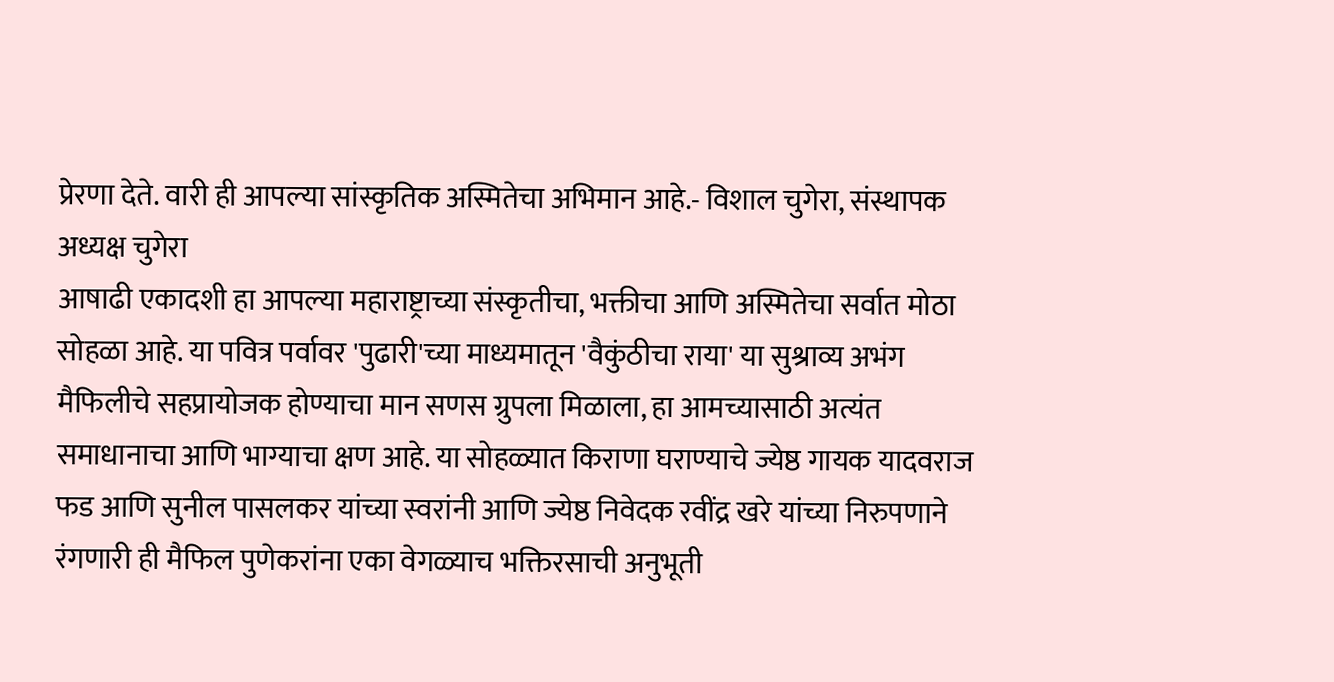प्रेरणा देते. वारी ही आपल्या सांस्कृतिक अस्मितेचा अभिमान आहे.- विशाल चुगेरा, संस्थापक अध्यक्ष चुगेरा
आषाढी एकादशी हा आपल्या महाराष्ट्राच्या संस्कृतीचा, भक्तीचा आणि अस्मितेचा सर्वात मोठा सोहळा आहे. या पवित्र पर्वावर 'पुढारी'च्या माध्यमातून 'वैकुंठीचा राया' या सुश्राव्य अभंग मैफिलीचे सहप्रायोजक होण्याचा मान सणस ग्रुपला मिळाला, हा आमच्यासाठी अत्यंत समाधानाचा आणि भाग्याचा क्षण आहे. या सोहळ्यात किराणा घराण्याचे ज्येष्ठ गायक यादवराज फड आणि सुनील पासलकर यांच्या स्वरांनी आणि ज्येष्ठ निवेदक रवींद्र खरे यांच्या निरुपणाने रंगणारी ही मैफिल पुणेकरांना एका वेगळ्याच भक्तिरसाची अनुभूती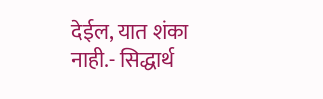देईल, यात शंका नाही.- सिद्धार्थ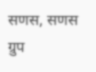सणस, सणस ग्रुप